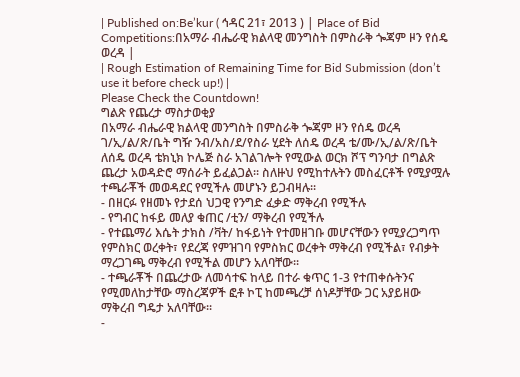| Published on:Be’kur ( ኅዳር 21፣ 2013 ) | Place of Bid Competitions:በአማራ ብሔራዊ ክልላዊ መንግስት በምስራቅ ጐጃም ዞን የሰዴ ወረዳ |
| Rough Estimation of Remaining Time for Bid Submission (don’t use it before check up!) |
Please Check the Countdown!
ግልጽ የጨረታ ማስታወቂያ
በአማራ ብሔራዊ ክልላዊ መንግስት በምስራቅ ጐጃም ዞን የሰዴ ወረዳ ገ/ኢ/ል/ጽ/ቤት ግዥ ንብ/አስ/ደ/የስራ ሂደት ለሰዴ ወረዳ ቴ/ሙ/ኢ/ል/ጽ/ቤት ለሰዴ ወረዳ ቴክኒክ ኮሌጅ ስራ አገልገሎት የሚውል ወርክ ሾፕ ግንባታ በግልጽ ጨረታ አወዳድሮ ማሰራት ይፈልጋል፡፡ ስለዙህ የሚከተሉትን መስፈርቶች የሚያሟሉ ተጫራቾች መወዳደር የሚችሉ መሆኑን ይጋብዛሉ፡፡
- በዘርፉ የዘመኑ የታደሰ ህጋዊ የንግድ ፈቃድ ማቅረብ የሚችሉ
- የግብር ከፋይ መለያ ቁጠር /ቲን/ ማቅረብ የሚችሉ
- የተጨማሪ እሴት ታክስ /ቫት/ ከፋይነት የተመዘገቡ መሆናቸውን የሚያረጋግጥ የምስክር ወረቀት፣ የደረጃ የምዝገባ የምስክር ወረቀት ማቅረብ የሚችል፣ የብቃት ማረጋገጫ ማቅረብ የሚችል መሆን አለባቸው፡፡
- ተጫራቾች በጨረታው ለመሳተፍ ከላይ በተራ ቁጥር 1-3 የተጠቀሱትንና የሚመለከታቸው ማስረጃዎች ፎቶ ኮፒ ከመጫረቻ ሰነዶቻቸው ጋር አያይዘው ማቅረብ ግዴታ አለባቸው፡፡
-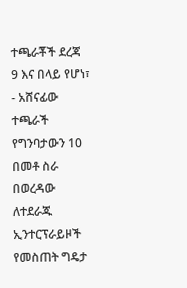ተጫራቾች ደረጃ 9 እና በላይ የሆነ፣
- አሸናፊው ተጫራች የግንባታውን 10 በመቶ ስራ በወረዳው ለተደራጁ ኢንተርፕራይዞች የመስጠት ግዴታ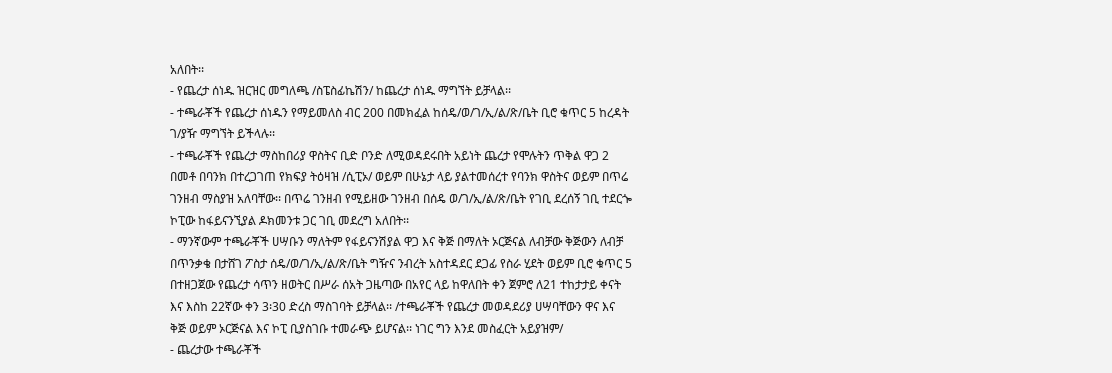አለበት፡፡
- የጨረታ ሰነዱ ዝርዝር መግለጫ /ስፔስፊኬሽን/ ከጨረታ ሰነዱ ማግኘት ይቻላል፡፡
- ተጫራቾች የጨረታ ሰነዱን የማይመለስ ብር 200 በመክፈል ከሰዴ/ወ/ገ/ኢ/ል/ጽ/ቤት ቢሮ ቁጥር 5 ከረዳት ገ/ያዥ ማግኘት ይችላሉ፡፡
- ተጫራቾች የጨረታ ማስከበሪያ ዋስትና ቢድ ቦንድ ለሚወዳደሩበት አይነት ጨረታ የሞሉትን ጥቅል ዋጋ 2 በመቶ በባንክ በተረጋገጠ የክፍያ ትዕዛዝ /ሲፒኦ/ ወይም በሁኔታ ላይ ያልተመሰረተ የባንክ ዋስትና ወይም በጥሬ ገንዘብ ማስያዝ አለባቸው፡፡ በጥሬ ገንዘብ የሚይዘው ገንዘብ በሰዴ ወ/ገ/ኢ/ል/ጽ/ቤት የገቢ ደረሰኝ ገቢ ተደርጐ ኮፒው ከፋይናንኚያል ዶክመንቱ ጋር ገቢ መደረግ አለበት፡፡
- ማንኛውም ተጫራቾች ሀሣቡን ማለትም የፋይናንሽያል ዋጋ እና ቅጅ በማለት ኦርጅናል ለብቻው ቅጅውን ለብቻ በጥንቃቄ በታሸገ ፖስታ ሰዴ/ወ/ገ/ኢ/ል/ጽ/ቤት ግዥና ንብረት አስተዳደር ደጋፊ የስራ ሂደት ወይም ቢሮ ቁጥር 5 በተዘጋጀው የጨረታ ሳጥን ዘወትር በሥራ ሰአት ጋዜጣው በአየር ላይ ከዋለበት ቀን ጀምሮ ለ21 ተከታታይ ቀናት እና እስከ 22ኛው ቀን 3፡30 ድረስ ማስገባት ይቻላል፡፡ /ተጫራቾች የጨረታ መወዳደሪያ ሀሣባቸውን ዋና እና ቅጅ ወይም ኦርጅናል እና ኮፒ ቢያስገቡ ተመራጭ ይሆናል፡፡ ነገር ግን እንደ መስፈርት አይያዝም/
- ጨረታው ተጫራቾች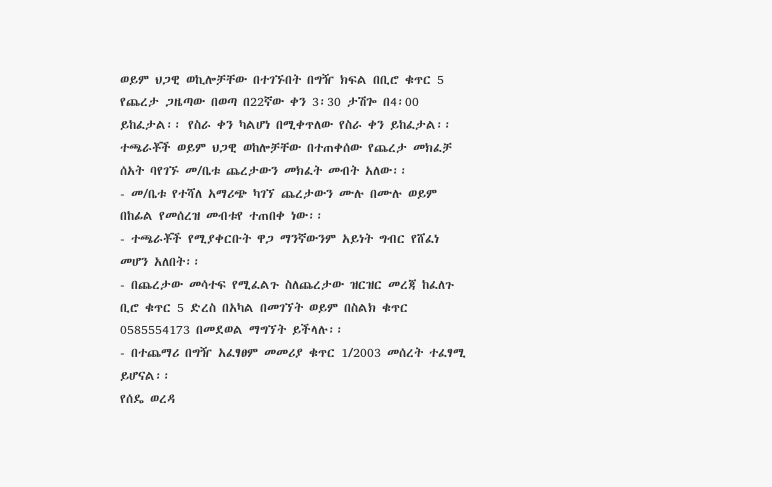ወይም ህጋዊ ወኪሎቻቸው በተገኙበት በግዥ ክፍል በቢሮ ቁጥር 5 የጨረታ ጋዜጣው በወጣ በ22ኛው ቀን 3፡30 ታሽጐ በ4፡00 ይከፈታል፡፡ የስራ ቀን ካልሆነ በሚቀጥለው የስራ ቀን ይከፈታል፡፡ ተጫራቾች ወይም ህጋዊ ወከሎቻቸው በተጠቀሰው የጨረታ መክፈቻ ሰአት ባየገኙ መ/ቤቱ ጨረታውን መክፈት መብት አለው፡፡
- መ/ቤቱ የተሻለ አማሪጭ ካገኘ ጨረታውን ሙሉ በሙሉ ወይም በከፊል የመሰረዝ መብቱየ ተጠበቀ ነው፡፡
- ተጫራቾች የሚያቀርቡት ዋጋ ማንኛውንም አይነት ግብር የሸፈነ መሆን አለበት፡፡
- በጨረታው መሳተፍ የሚፈልጉ ስለጨረታው ዝርዝር መረጃ ከፈለጉ ቢሮ ቁጥር 5 ድረስ በአካል በመገኘት ወይም በስልክ ቁጥር 0585554173 በመደወል ማግኘት ይችላሉ፡፡
- በተጨማሪ በግዥ አፈፃፀም መመሪያ ቁጥር 1/2003 መሰረት ተፈፃሚ ይሆናል፡፡
የሰዴ ወረዳ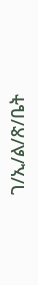ገ/ኢ/ል/ጽ/ቤት